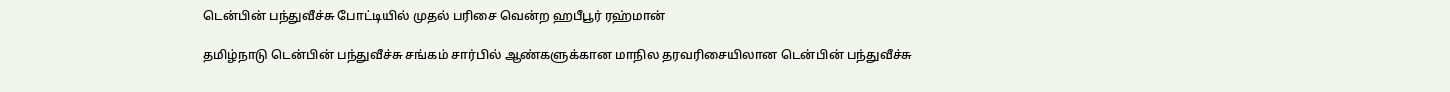டென்பின் பந்துவீச்சு போட்டியில் முதல் பரிசை வென்ற ஹபீபூர் ரஹ்மான்

தமிழ்நாடு டென்பின் பந்துவீச்சு சங்கம் சார்பில் ஆண்களுக்கான மாநில தரவரிசையிலான டென்பின் பந்துவீச்சு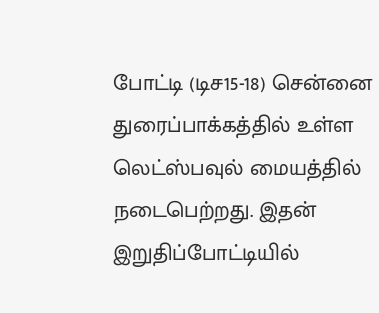போட்டி (டிச15-18) சென்னை துரைப்பாக்கத்தில் உள்ள லெட்ஸ்பவுல் மையத்தில் நடைபெற்றது. இதன் இறுதிப்போட்டியில்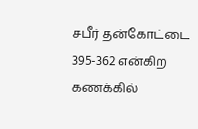சபீர் தன்கோட்டை 395-362 என்கிற கணக்கில்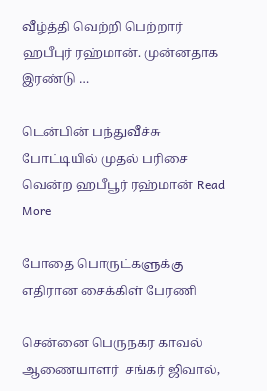வீழ்த்தி வெற்றி பெற்றார் ஹபீபுர் ரஹ்மான். முன்னதாக இரண்டு …

டென்பின் பந்துவீச்சு போட்டியில் முதல் பரிசை வென்ற ஹபீபூர் ரஹ்மான் Read More

போதை பொருட்களுக்கு எதிரான சைக்கிள் பேரணி

சென்னை பெருநகர காவல் ஆணையாளர்  சங்கர் ஜிவால்,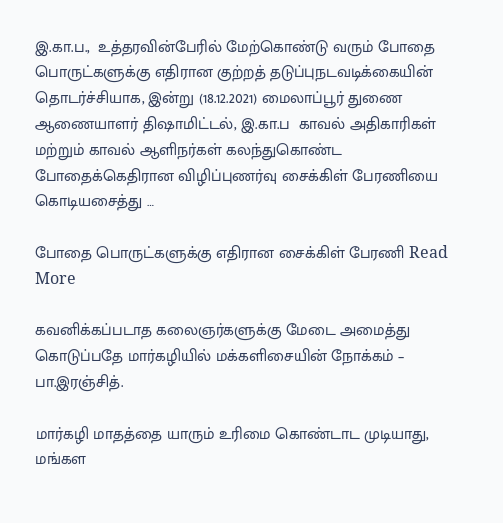இ.கா.ப.,  உத்தரவின்பேரில் மேற்கொண்டு வரும் போதை பொருட்களுக்கு எதிரான குற்றத் தடுப்புநடவடிக்கையின் தொடர்ச்சியாக, இன்று (18.12.2021) மைலாப்பூர் துணை ஆணையாளர் திஷாமிட்டல், இ.கா.ப  காவல் அதிகாரிகள் மற்றும் காவல் ஆளிநர்கள் கலந்துகொண்ட போதைக்கெதிரான விழிப்புணர்வு சைக்கிள் பேரணியை கொடியசைத்து …

போதை பொருட்களுக்கு எதிரான சைக்கிள் பேரணி Read More

கவனிக்கப்படாத கலைஞர்களுக்கு மேடை அமைத்து கொடுப்பதே மார்கழியில் மக்களிசையின் நோக்கம் – பா.இரஞ்சித்.

மார்கழி மாதத்தை யாரும் உரிமை கொண்டாட முடியாது, மங்கள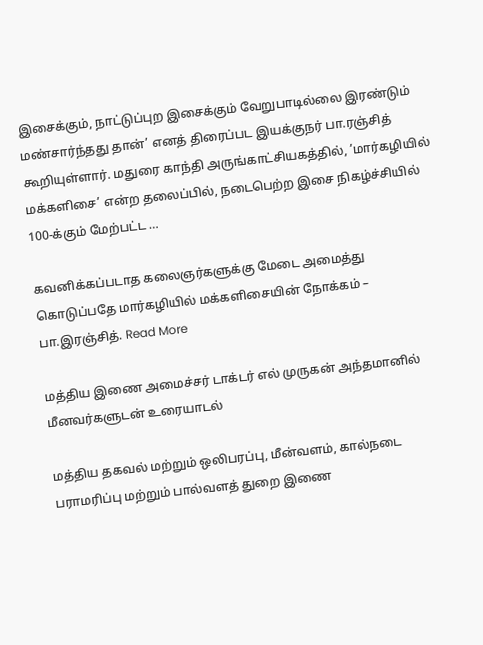இசைக்கும், நாட்டுப்புற இசைக்கும் வேறுபாடில்லை இரண்டும் மண்சார்ந்தது தான்’ எனத் திரைப்பட இயக்குநர் பா.ரஞ்சித் கூறியுள்ளார். மதுரை காந்தி அருங்காட்சியகத்தில், ’மார்கழியில் மக்களிசை’ என்ற தலைப்பில், நடைபெற்ற இசை நிகழ்ச்சியில் 100-க்கும் மேற்பட்ட …

கவனிக்கப்படாத கலைஞர்களுக்கு மேடை அமைத்து கொடுப்பதே மார்கழியில் மக்களிசையின் நோக்கம் – பா.இரஞ்சித். Read More

மத்திய இணை அமைச்சர் டாக்டர் எல் முருகன் அந்தமானில் மீனவர்களுடன் உரையாடல்

மத்திய தகவல் மற்றும் ஒலிபரப்பு, மீன்வளம், கால்நடை பராமரிப்பு மற்றும் பால்வளத் துறை இணை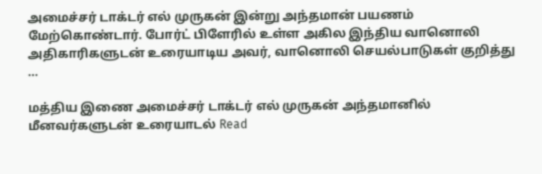அமைச்சர் டாக்டர் எல் முருகன் இன்று அந்தமான் பயணம் மேற்கொண்டார். போர்ட் பிளேரில் உள்ள அகில இந்திய வானொலி அதிகாரிகளுடன் உரையாடிய அவர், வானொலி செயல்பாடுகள் குறித்து …

மத்திய இணை அமைச்சர் டாக்டர் எல் முருகன் அந்தமானில் மீனவர்களுடன் உரையாடல் Read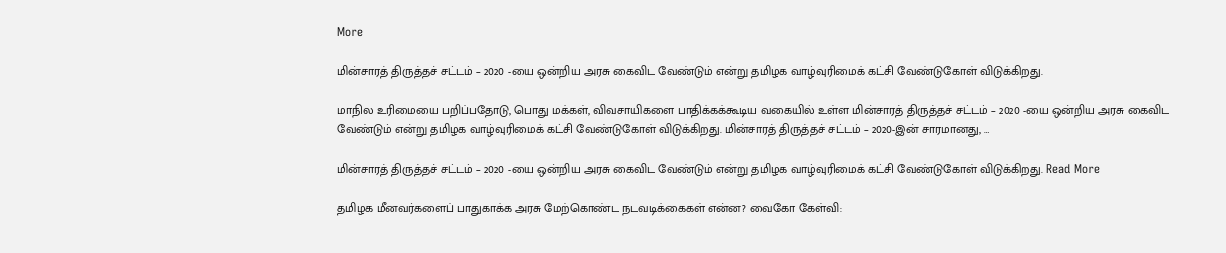More

மின்சாரத் திருத்தச் சட்டம் – 2020 -யை ஒன்றிய அரசு கைவிட வேண்டும் என்று தமிழக வாழ்வுரிமைக் கட்சி வேண்டுகோள் விடுக்கிறது.

மாநில உரிமையை பறிப்பதோடு, பொது மக்கள், விவசாயிகளை பாதிக்கக்கூடிய வகையில் உள்ள மின்சாரத் திருத்தச் சட்டம் – 2020 -யை ஒன்றிய அரசு கைவிட வேண்டும் என்று தமிழக வாழ்வுரிமைக் கட்சி வேண்டுகோள் விடுக்கிறது. மின்சாரத் திருத்தச் சட்டம் – 2020-இன் சாரமானது, …

மின்சாரத் திருத்தச் சட்டம் – 2020 -யை ஒன்றிய அரசு கைவிட வேண்டும் என்று தமிழக வாழ்வுரிமைக் கட்சி வேண்டுகோள் விடுக்கிறது. Read More

தமிழக மீனவர்களைப் பாதுகாக்க அரசு மேற்கொண்ட நடவடிக்கைகள் என்ன? வைகோ கேள்வி: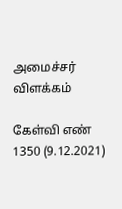அமைச்சர் விளக்கம்

கேள்வி எண் 1350 (9.12.2021)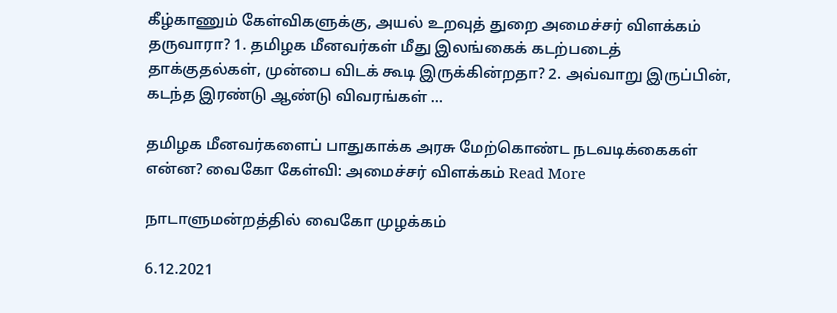கீழ்காணும் கேள்விகளுக்கு, அயல் உறவுத் துறை அமைச்சர் விளக்கம் தருவாரா? 1. தமிழக மீனவர்கள் மீது இலங்கைக் கடற்படைத் தாக்குதல்கள், முன்பை விடக் கூடி இருக்கின்றதா? 2. அவ்வாறு இருப்பின், கடந்த இரண்டு ஆண்டு விவரங்கள் …

தமிழக மீனவர்களைப் பாதுகாக்க அரசு மேற்கொண்ட நடவடிக்கைகள் என்ன? வைகோ கேள்வி: அமைச்சர் விளக்கம் Read More

நாடாளுமன்றத்தில் வைகோ முழக்கம்

6.12.2021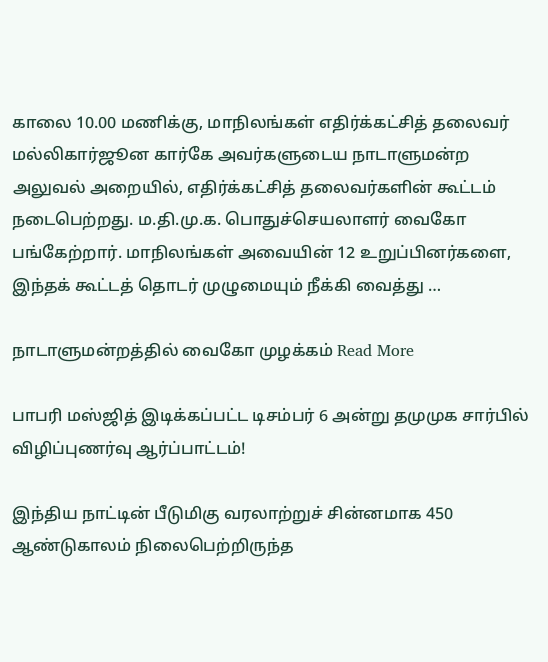காலை 10.00 மணிக்கு, மாநிலங்கள் எதிர்க்கட்சித் தலைவர் மல்லிகார்ஜூன கார்கே அவர்களுடைய நாடாளுமன்ற அலுவல் அறையில், எதிர்க்கட்சித் தலைவர்களின் கூட்டம் நடைபெற்றது. ம.தி.மு.க. பொதுச்செயலாளர் வைகோ பங்கேற்றார். மாநிலங்கள் அவையின் 12 உறுப்பினர்களை, இந்தக் கூட்டத் தொடர் முழுமையும் நீக்கி வைத்து …

நாடாளுமன்றத்தில் வைகோ முழக்கம் Read More

பாபரி மஸ்ஜித் இடிக்கப்பட்ட டிசம்பர் 6 அன்று தமுமுக சார்பில் விழிப்புணர்வு ஆர்ப்பாட்டம்!

இந்திய நாட்டின் பீடுமிகு வரலாற்றுச் சின்னமாக 450 ஆண்டுகாலம் நிலைபெற்றிருந்த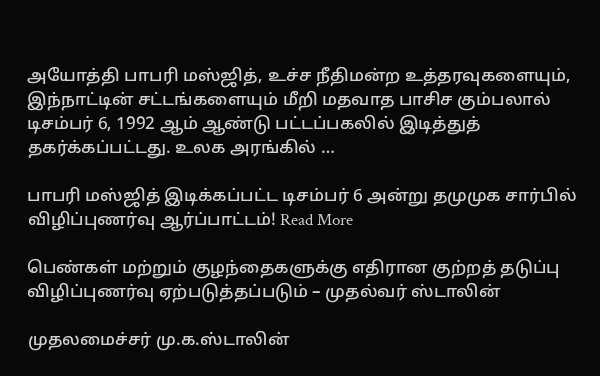அயோத்தி பாபரி மஸ்ஜித், உச்ச நீதிமன்ற உத்தரவுகளையும், இந்நாட்டின் சட்டங்களையும் மீறி மதவாத பாசிச கும்பலால் டிசம்பர் 6, 1992 ஆம் ஆண்டு பட்டப்பகலில் இடித்துத் தகர்க்கப்பட்டது. உலக அரங்கில் …

பாபரி மஸ்ஜித் இடிக்கப்பட்ட டிசம்பர் 6 அன்று தமுமுக சார்பில் விழிப்புணர்வு ஆர்ப்பாட்டம்! Read More

பெண்கள் மற்றும் குழந்தைகளுக்கு எதிரான குற்றத் தடுப்பு விழிப்புணர்வு ஏற்படுத்தப்படும் – முதல்வர் ஸ்டாலின்

முதலமைச்சர் மு.க.ஸ்டாலின்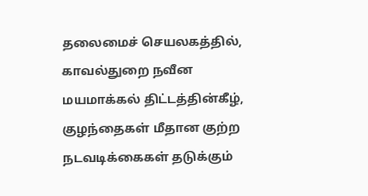தலைமைச் செயலகத்தில், காவல்துறை நவீன மயமாக்கல் திட்டத்தின்கீழ், குழந்தைகள் மீதான குற்ற நடவடிக்கைகள் தடுக்கும்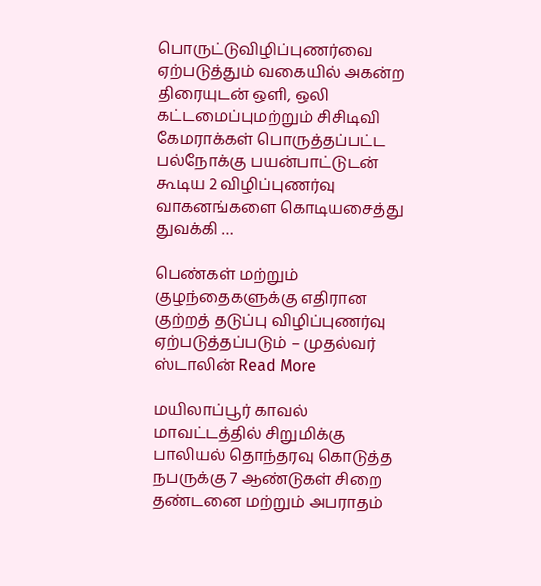பொருட்டுவிழிப்புணர்வை ஏற்படுத்தும் வகையில் அகன்ற திரையுடன் ஒளி, ஒலி கட்டமைப்புமற்றும் சிசிடிவி கேமராக்கள் பொருத்தப்பட்ட பல்நோக்கு பயன்பாட்டுடன் கூடிய 2 விழிப்புணர்வு வாகனங்களை கொடியசைத்து துவக்கி …

பெண்கள் மற்றும் குழந்தைகளுக்கு எதிரான குற்றத் தடுப்பு விழிப்புணர்வு ஏற்படுத்தப்படும் – முதல்வர் ஸ்டாலின் Read More

மயிலாப்பூர் காவல் மாவட்டத்தில் சிறுமிக்கு பாலியல் தொந்தரவு கொடுத்த நபருக்கு 7 ஆண்டுகள் சிறை தண்டனை மற்றும் அபராதம்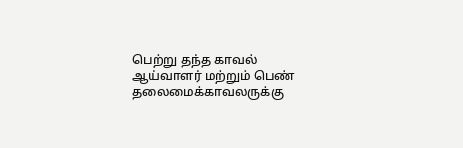பெற்று தந்த காவல் ஆய்வாளர் மற்றும் பெண் தலைமைக்காவலருக்கு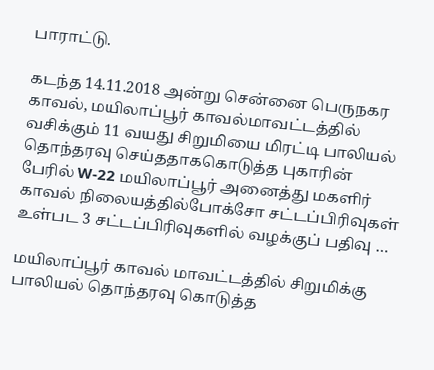பாராட்டு.

கடந்த 14.11.2018 அன்று சென்னை பெருநகர காவல், மயிலாப்பூர் காவல்மாவட்டத்தில் வசிக்கும் 11 வயது சிறுமியை மிரட்டி பாலியல் தொந்தரவு செய்ததாககொடுத்த புகாரின் பேரில் W-22 மயிலாப்பூர் அனைத்து மகளிர் காவல் நிலையத்தில்போக்சோ சட்டப்பிரிவுகள் உள்பட 3 சட்டப்பிரிவுகளில் வழக்குப் பதிவு …

மயிலாப்பூர் காவல் மாவட்டத்தில் சிறுமிக்கு பாலியல் தொந்தரவு கொடுத்த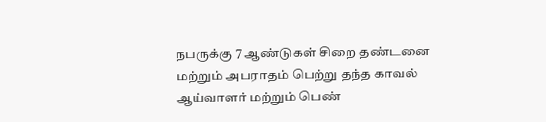நபருக்கு 7 ஆண்டுகள் சிறை தண்டனை மற்றும் அபராதம் பெற்று தந்த காவல் ஆய்வாளர் மற்றும் பெண்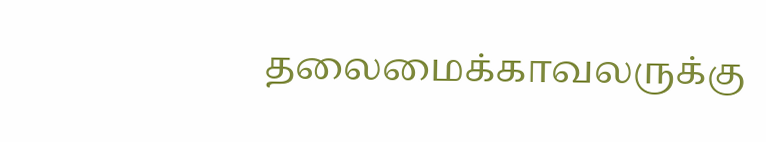தலைமைக்காவலருக்கு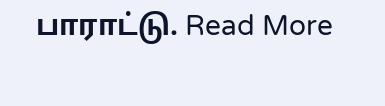பாராட்டு. Read More